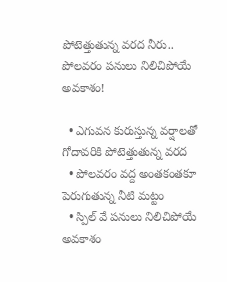పోటెత్తుతున్న వరద నీరు.. పోలవరం పనులు నిలిచిపోయే అవకాశం!

  • ఎగువన కురుస్తున్న వర్షాలతో గోదావరికి పోటెత్తుతున్న వరద
  • పోలవరం వద్ద అంతకంతకూ పెరుగుతున్న నీటి మట్టం
  • స్పిల్ వే పనులు నిలిచిపోయే అవకాశం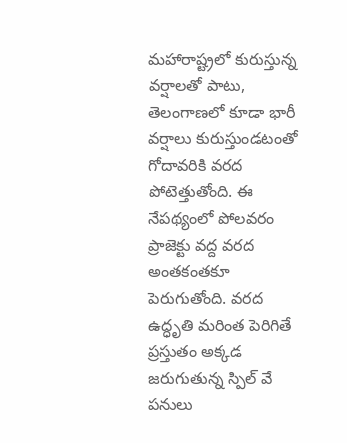మహారాష్ట్రలో కురుస్తున్న వర్షాలతో పాటు, తెలంగాణలో కూడా భారీ వర్షాలు కురుస్తుండటంతో గోదావరికి వరద పోటెత్తుతోంది. ఈ నేపథ్యంలో పోలవరం ప్రాజెక్టు వద్ద వరద అంతకంతకూ పెరుగుతోంది. వరద ఉద్ధృతి మరింత పెరిగితే ప్రస్తుతం అక్కడ జరుగుతున్న స్పిల్ వే పనులు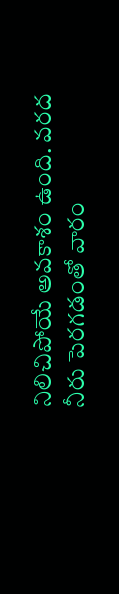నిలిచిపోయే అవకాశం ఉంది. వరద నీరు పెరగడంతో వారం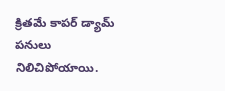క్రితమే కాపర్ డ్యామ్ పనులు నిలిచిపోయాయి.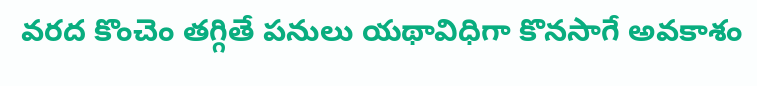వరద కొంచెం తగ్గితే పనులు యథావిధిగా కొనసాగే అవకాశం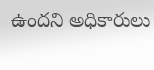ఉందని అధికారులు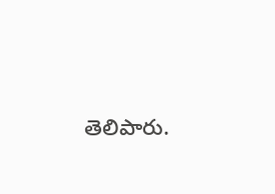తెలిపారు.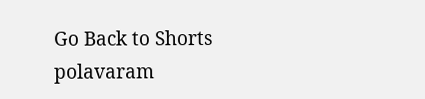Go Back to Shorts
polavaram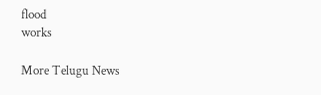flood
works

More Telugu News